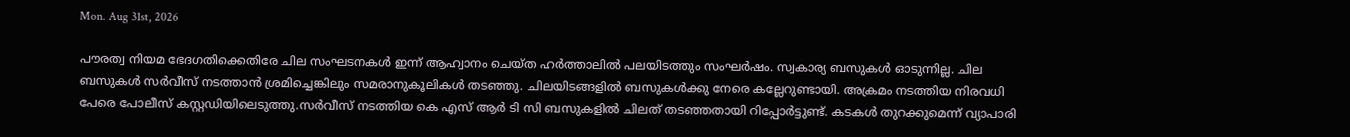Mon. Aug 31st, 2026

പൗരത്വ നിയമ ഭേദഗതിക്കെതിരേ ചില സംഘടനകള്‍ ഇന്ന് ആഹ്വാനം ചെയ്ത ഹര്‍ത്താലില്‍ പലയിടത്തും സംഘര്‍ഷം. സ്വകാര്യ ബസുകള്‍ ഓടുന്നില്ല. ചില ബസുകള്‍ സര്‍വീസ് നടത്താന്‍ ശ്രമിച്ചെങ്കിലും സമരാനുകൂലികള്‍ തടഞ്ഞു. ചിലയിടങ്ങളില്‍ ബസുകള്‍ക്കു നേരെ കല്ലേറുണ്ടായി. അക്രമം നടത്തിയ നിരവധി പേരെ പോലീസ് കസ്റ്റഡിയിലെടുത്തു.സര്‍വീസ് നടത്തിയ കെ എസ് ആര്‍ ടി സി ബസുകളില്‍ ചിലത് തടഞ്ഞതായി റിപ്പോര്‍ട്ടുണ്ട്. കടകള്‍ തുറക്കുമെന്ന് വ്യാപാരി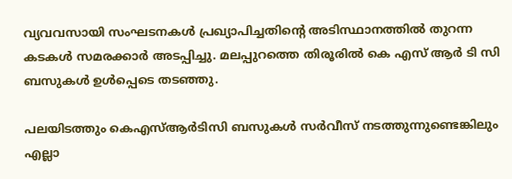വ്യവവസായി സംഘടനകള്‍ പ്രഖ്യാപിച്ചതിന്റെ അടിസ്ഥാനത്തില്‍ തുറന്ന കടകള്‍ സമരക്കാര്‍ അടപ്പിച്ചു. മലപ്പുറത്തെ തിരൂരില്‍ കെ എസ് ആര്‍ ടി സി ബസുകള്‍ ഉള്‍പ്പെടെ തടഞ്ഞു.

പലയിടത്തും കെഎസ്ആര്‍ടിസി ബസുകള്‍ സര്‍വീസ് നടത്തുന്നുണ്ടെങ്കിലും എല്ലാ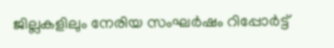ജില്ലകളിലും നേരിയ സംഘര്‍ഷം റിപ്പോര്‍ട്ട്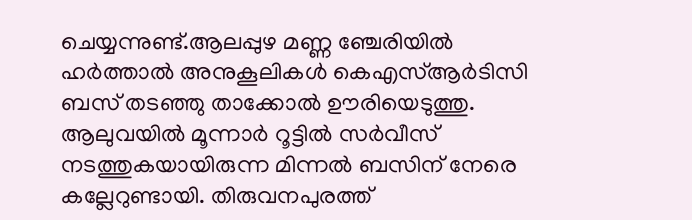ചെയ്യന്നുണ്ട്.ആലപ്പുഴ മണ്ണ ഞ്ചേരിയില്‍ ഹര്‍ത്താല്‍ അനുകൂലികള്‍ കെഎസ്ആര്‍ടിസി ബസ് തടഞ്ഞു താക്കോല്‍ ഊരിയെടുത്തു. ആലുവയില്‍ മൂന്നാര്‍ റൂട്ടില്‍ സര്‍വീസ് നടത്തുകയായിരുന്ന മിന്നല്‍ ബസിന് നേരെ കല്ലേറുണ്ടായി. തിരുവനപുരത്ത്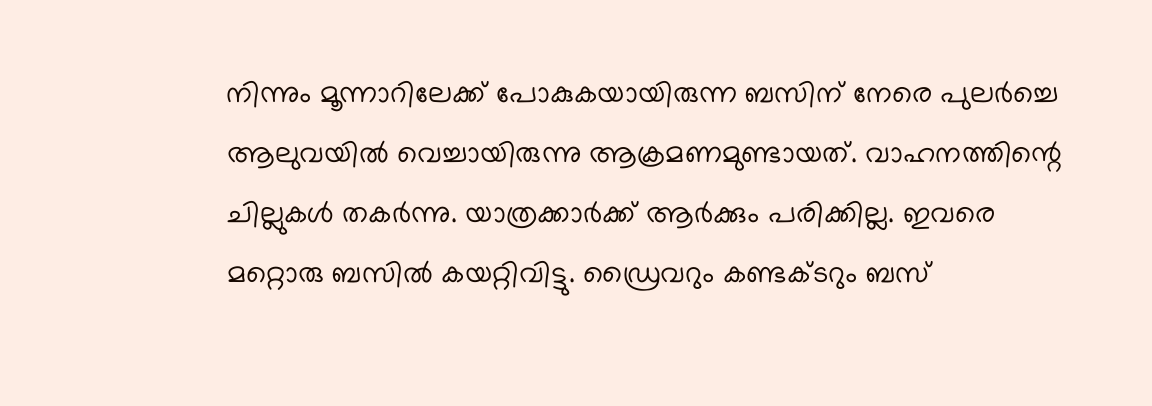നിന്നും മൂന്നാറിലേക്ക് പോകുകയായിരുന്ന ബസിന് നേരെ പുലര്‍ച്ചെ ആലുവയില്‍ വെച്ചായിരുന്നു ആക്രമണമുണ്ടായത്. വാഹനത്തിന്റെ ചില്ലുകള്‍ തകര്‍ന്നു. യാത്രക്കാര്‍ക്ക് ആര്‍ക്കും പരിക്കില്ല. ഇവരെ മറ്റൊരു ബസില്‍ കയറ്റിവിട്ടു. ഡ്രൈവറും കണ്ടക്ടറും ബസ്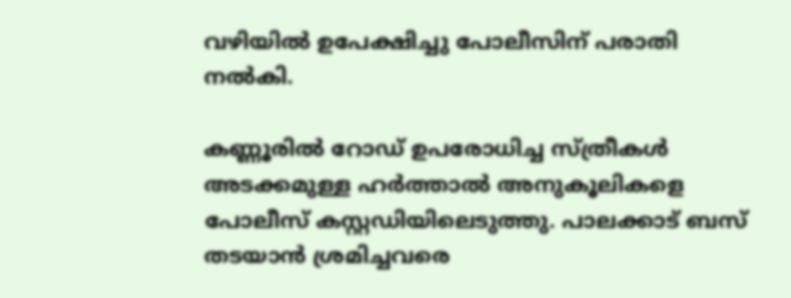വഴിയില്‍ ഉപേക്ഷിച്ചു പോലീസിന് പരാതി നല്‍കി.

കണ്ണൂരില്‍ റോഡ് ഉപരോധിച്ച സ്ത്രീകള്‍ അടക്കമുള്ള ഹര്‍ത്താല്‍ അനുകൂലികളെ പോലീസ് കസ്റ്റഡിയിലെടുത്തു. പാലക്കാട് ബസ് തടയാന്‍ ശ്രമിച്ചവരെ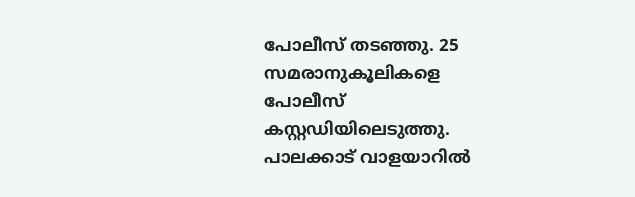പോലീസ് തടഞ്ഞു. 25 സമരാനുകൂലികളെ പോലീസ് കസ്റ്റഡിയിലെടുത്തു. പാലക്കാട് വാളയാറില്‍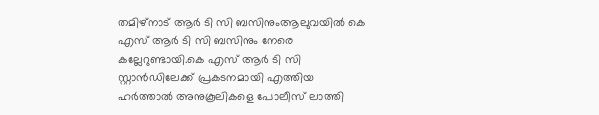തമിഴ്‌നാട് ആര്‍ ടി സി ബസിനുംആലുവയില്‍ കെ എസ് ആര്‍ ടി സി ബസിനും നേരെ കല്ലേറുണ്ടായി.കെ എസ് ആര്‍ ടി സി സ്റ്റാന്‍ഡിലേക്ക് പ്രകടനമായി എത്തിയ ഹര്‍ത്താല്‍ അനുകൂലികളെ പോലീസ് ലാത്തി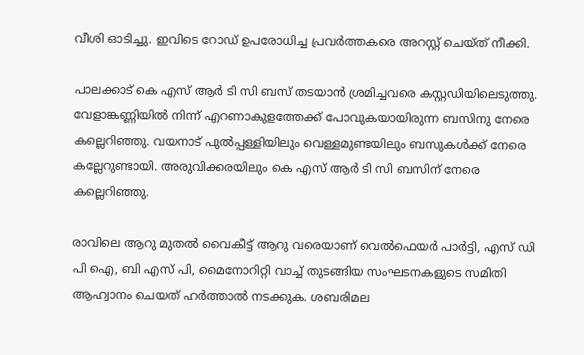വീശി ഓടിച്ചു. ഇവിടെ റോഡ് ഉപരോധിച്ച പ്രവര്‍ത്തകരെ അറസ്റ്റ് ചെയ്ത് നീക്കി.

പാലക്കാട് കെ എസ് ആര്‍ ടി സി ബസ് തടയാന്‍ ശ്രമിച്ചവരെ കസ്റ്റഡിയിലെടുത്തു. വേളാങ്കണ്ണിയില്‍ നിന്ന് എറണാകുളത്തേക്ക് പോവുകയായിരുന്ന ബസിനു നേരെ കല്ലെറിഞ്ഞു. വയനാട് പുല്‍പ്പള്ളിയിലും വെള്ളമുണ്ടയിലും ബസുകള്‍ക്ക് നേരെ കല്ലേറുണ്ടായി. അരുവിക്കരയിലും കെ എസ് ആര്‍ ടി സി ബസിന് നേരെ കല്ലെറിഞ്ഞു.

രാവിലെ ആറു മുതല്‍ വൈകീട്ട് ആറു വരെയാണ് വെല്‍ഫെയര്‍ പാര്‍ട്ടി, എസ് ഡി പി ഐ, ബി എസ് പി, മൈനോറിറ്റി വാച്ച് തുടങ്ങിയ സംഘടനകളുടെ സമിതി ആഹ്വാനം ചെയത് ഹര്‍ത്താല്‍ നടക്കുക. ശബരിമല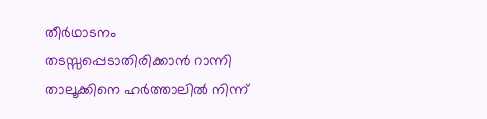തീര്‍ഥാടനം തടസ്സപ്പെടാതിരിക്കാന്‍ റാന്നി താലൂക്കിനെ ഹര്‍ത്താലില്‍ നിന്ന്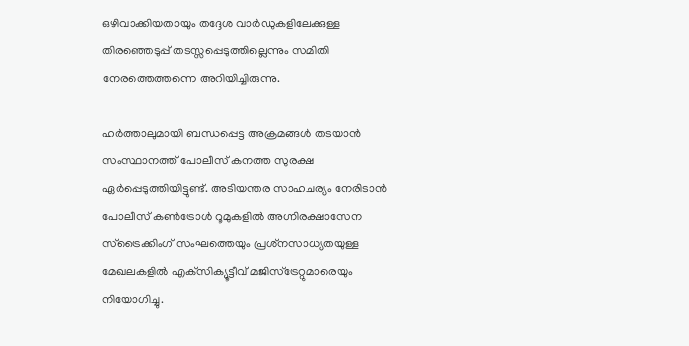ഒഴിവാക്കിയതായും തദ്ദേശ വാര്‍ഡുകളിലേക്കുള്ള തിരഞ്ഞെടുപ്പ് തടസ്സപ്പെടുത്തില്ലെന്നും സമിതി നേരത്തെത്തന്നെ അറിയിച്ചിരുന്നു.

ഹര്‍ത്താലുമായി ബന്ധപ്പെട്ട അക്രമങ്ങള്‍ തടയാന്‍ സംസ്ഥാനത്ത് പോലീസ് കനത്ത സുരക്ഷ ഏര്‍പ്പെടുത്തിയിട്ടുണ്ട്. അടിയന്തര സാഹചര്യം നേരിടാന്‍ പോലീസ് കണ്‍ട്രോള്‍ റൂമുകളില്‍ അഗ്നിരക്ഷാസേന സ്‌ട്രൈക്കിംഗ് സംഘത്തെയും പ്രശ്‌നസാധ്യതയുള്ള മേഖലകളില്‍ എക്‌സിക്യൂട്ടീവ് മജിസ്‌ട്രേറ്റുമാരെയും നിയോഗിച്ചു.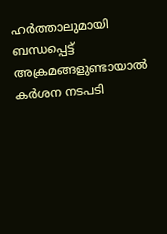ഹര്‍ത്താലുമായി ബന്ധപ്പെട്ട് അക്രമങ്ങളുണ്ടായാല്‍ കര്‍ശന നടപടി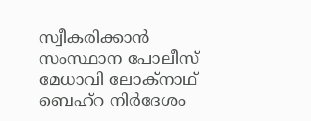സ്വീകരിക്കാന്‍ സംസ്ഥാന പോലീസ് മേധാവി ലോക്‌നാഥ് ബെഹ്‌റ നിര്‍ദേശം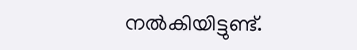നല്‍കിയിട്ടുണ്ട്.